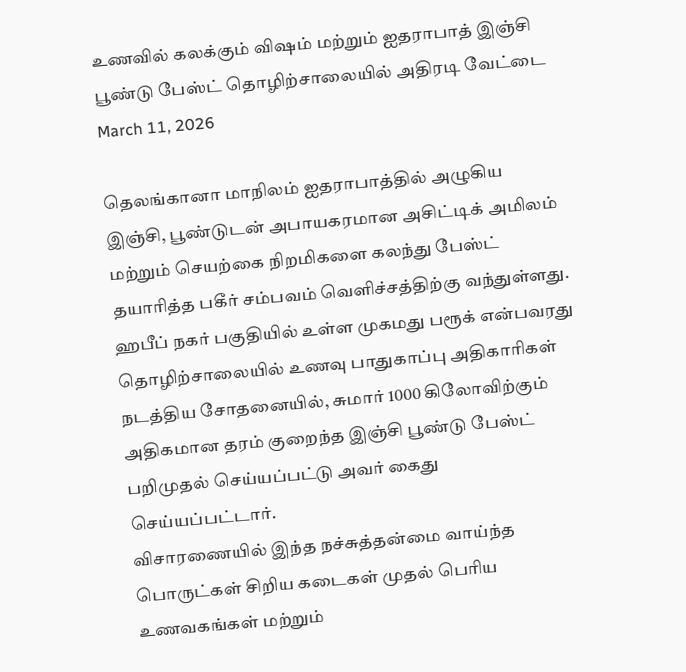உணவில் கலக்கும் விஷம் மற்றும் ஐதராபாத் இஞ்சி பூண்டு பேஸ்ட் தொழிற்சாலையில் அதிரடி வேட்டை
March 11, 2026

தெலங்கானா மாநிலம் ஐதராபாத்தில் அழுகிய இஞ்சி, பூண்டுடன் அபாயகரமான அசிட்டிக் அமிலம் மற்றும் செயற்கை நிறமிகளை கலந்து பேஸ்ட் தயாரித்த பகீர் சம்பவம் வெளிச்சத்திற்கு வந்துள்ளது. ஹபீப் நகர் பகுதியில் உள்ள முகமது பரூக் என்பவரது தொழிற்சாலையில் உணவு பாதுகாப்பு அதிகாரிகள் நடத்திய சோதனையில், சுமார் 1000 கிலோவிற்கும் அதிகமான தரம் குறைந்த இஞ்சி பூண்டு பேஸ்ட் பறிமுதல் செய்யப்பட்டு அவர் கைது செய்யப்பட்டார்.
விசாரணையில் இந்த நச்சுத்தன்மை வாய்ந்த பொருட்கள் சிறிய கடைகள் முதல் பெரிய உணவகங்கள் மற்றும்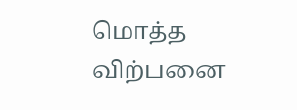மொத்த விற்பனை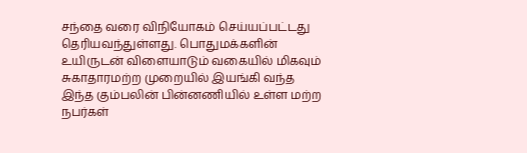சந்தை வரை விநியோகம் செய்யப்பட்டது தெரியவந்துள்ளது. பொதுமக்களின் உயிருடன் விளையாடும் வகையில் மிகவும் சுகாதாரமற்ற முறையில் இயங்கி வந்த இந்த கும்பலின் பின்னணியில் உள்ள மற்ற நபர்கள்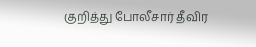குறித்து போலீசார் தீவிர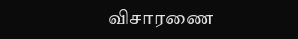விசாரணை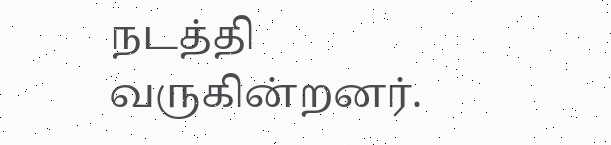நடத்தி வருகின்றனர்.